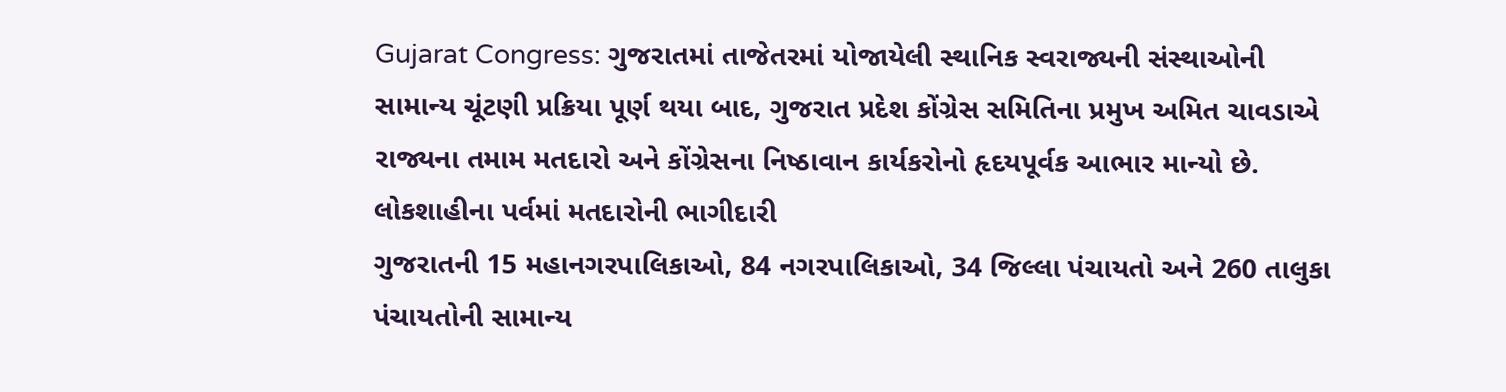Gujarat Congress: ગુજરાતમાં તાજેતરમાં યોજાયેલી સ્થાનિક સ્વરાજ્યની સંસ્થાઓની સામાન્ય ચૂંટણી પ્રક્રિયા પૂર્ણ થયા બાદ, ગુજરાત પ્રદેશ કોંગ્રેસ સમિતિના પ્રમુખ અમિત ચાવડાએ રાજ્યના તમામ મતદારો અને કોંગ્રેસના નિષ્ઠાવાન કાર્યકરોનો હૃદયપૂર્વક આભાર માન્યો છે.
લોકશાહીના પર્વમાં મતદારોની ભાગીદારી
ગુજરાતની 15 મહાનગરપાલિકાઓ, 84 નગરપાલિકાઓ, 34 જિલ્લા પંચાયતો અને 260 તાલુકા પંચાયતોની સામાન્ય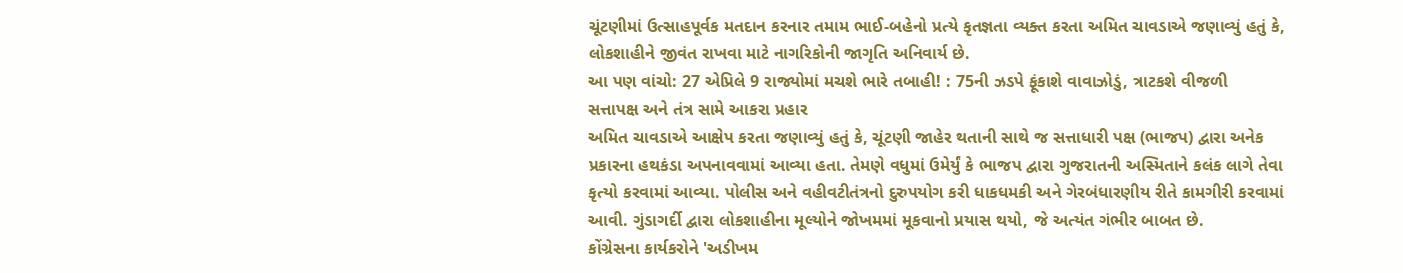ચૂંટણીમાં ઉત્સાહપૂર્વક મતદાન કરનાર તમામ ભાઈ-બહેનો પ્રત્યે કૃતજ્ઞતા વ્યક્ત કરતા અમિત ચાવડાએ જણાવ્યું હતું કે, લોકશાહીને જીવંત રાખવા માટે નાગરિકોની જાગૃતિ અનિવાર્ય છે.
આ પણ વાંચો: 27 એપ્રિલે 9 રાજ્યોમાં મચશે ભારે તબાહી! : 75ની ઝડપે ફૂંકાશે વાવાઝોડું, ત્રાટકશે વીજળી
સત્તાપક્ષ અને તંત્ર સામે આકરા પ્રહાર
અમિત ચાવડાએ આક્ષેપ કરતા જણાવ્યું હતું કે, ચૂંટણી જાહેર થતાની સાથે જ સત્તાધારી પક્ષ (ભાજપ) દ્વારા અનેક પ્રકારના હથકંડા અપનાવવામાં આવ્યા હતા. તેમણે વધુમાં ઉમેર્યું કે ભાજપ દ્વારા ગુજરાતની અસ્મિતાને કલંક લાગે તેવા કૃત્યો કરવામાં આવ્યા. પોલીસ અને વહીવટીતંત્રનો દુરુપયોગ કરી ધાકધમકી અને ગેરબંધારણીય રીતે કામગીરી કરવામાં આવી. ગુંડાગર્દી દ્વારા લોકશાહીના મૂલ્યોને જોખમમાં મૂકવાનો પ્રયાસ થયો, જે અત્યંત ગંભીર બાબત છે.
કોંગ્રેસના કાર્યકરોને 'અડીખમ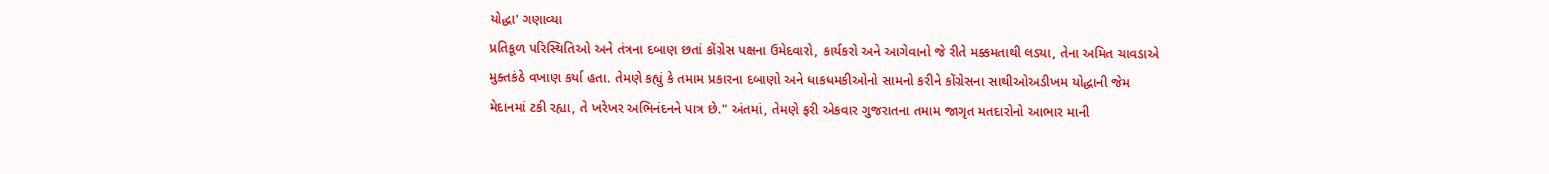યોદ્ધા' ગણાવ્યા
પ્રતિકૂળ પરિસ્થિતિઓ અને તંત્રના દબાણ છતાં કોંગ્રેસ પક્ષના ઉમેદવારો, કાર્યકરો અને આગેવાનો જે રીતે મક્કમતાથી લડ્યા, તેના અમિત ચાવડાએ મુક્તકંઠે વખાણ કર્યા હતા. તેમણે કહ્યું કે તમામ પ્રકારના દબાણો અને ધાકધમકીઓનો સામનો કરીને કોંગ્રેસના સાથીઓઅડીખમ યોદ્ધાની જેમ મેદાનમાં ટકી રહ્યા, તે ખરેખર અભિનંદનને પાત્ર છે." અંતમાં, તેમણે ફરી એકવાર ગુજરાતના તમામ જાગૃત મતદારોનો આભાર માની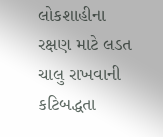લોકશાહીના રક્ષણ માટે લડત ચાલુ રાખવાની કટિબદ્ધતા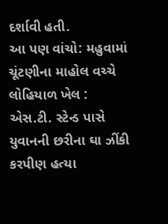દર્શાવી હતી.
આ પણ વાંચો: મહુવામાં ચૂંટણીના માહોલ વચ્ચે લોહિયાળ ખેલ : એસ.ટી. સ્ટેન્ડ પાસે યુવાનની છરીના ઘા ઝીંકી કરપીણ હત્યા